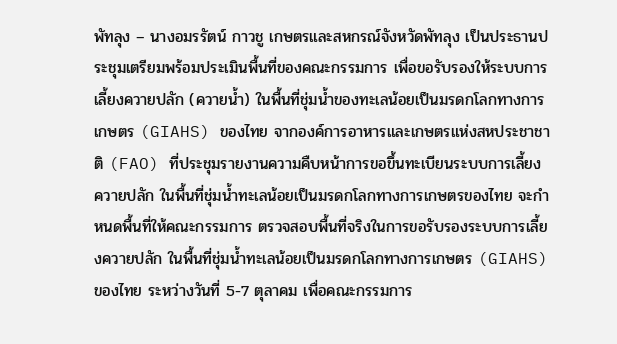พัทลุง – นางอมรรัตน์ กาวชู เกษตรและสหกรณ์จังหวัดพัทลุง เป็นประธานประชุมเตรียมพร้อมประเมินพื้นที่ของคณะกรรมการ เพื่อขอรับรองให้ระบบการเลี้ยงควายปลัก (ควายน้ำ) ในพื้นที่ชุ่มน้ำของทะเลน้อยเป็นมรดกโลกทางการเกษตร (GIAHS) ของไทย จากองค์การอาหารและเกษตรแห่งสหประชาชาติ (FAO) ที่ประชุมรายงานความคืบหน้าการขอขึ้นทะเบียนระบบการเลี้ยงควายปลัก ในพื้นที่ชุ่มน้ำทะเลน้อยเป็นมรดกโลกทางการเกษตรของไทย จะกำหนดพื้นที่ให้คณะกรรมการ ตรวจสอบพื้นที่จริงในการขอรับรองระบบการเลี้ยงควายปลัก ในพื้นที่ชุ่มน้ำทะเลน้อยเป็นมรดกโลกทางการเกษตร (GIAHS) ของไทย ระหว่างวันที่ 5-7 ตุลาคม เพื่อคณะกรรมการ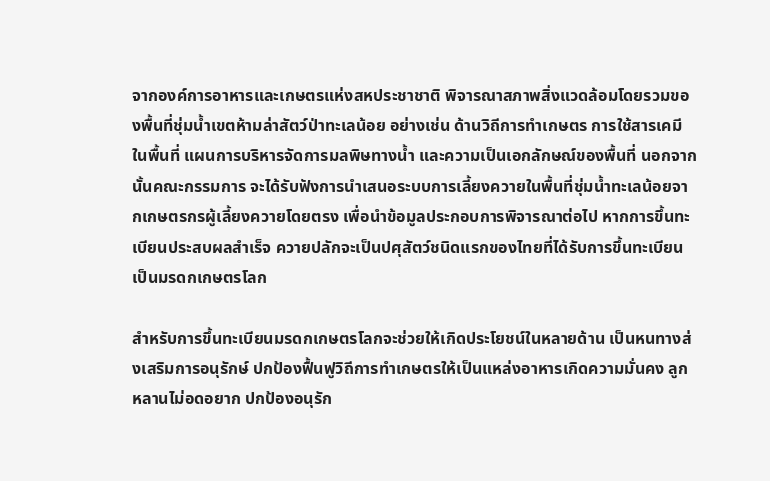จากองค์การอาหารและเกษตรแห่งสหประชาชาติ พิจารณาสภาพสิ่งแวดล้อมโดยรวมของพื้นที่ชุ่มน้ำเขตห้ามล่าสัตว์ป่าทะเลน้อย อย่างเช่น ด้านวิถีการทำเกษตร การใช้สารเคมีในพื้นที่ แผนการบริหารจัดการมลพิษทางน้ำ และความเป็นเอกลักษณ์ของพื้นที่ นอกจากนั้นคณะกรรมการ จะได้รับฟังการนำเสนอระบบการเลี้ยงควายในพื้นที่ชุ่มน้ำทะเลน้อยจากเกษตรกรผู้เลี้ยงควายโดยตรง เพื่อนำข้อมูลประกอบการพิจารณาต่อไป หากการขึ้นทะเบียนประสบผลสำเร็จ ควายปลักจะเป็นปศุสัตว์ชนิดแรกของไทยที่ได้รับการขึ้นทะเบียนเป็นมรดกเกษตรโลก

สำหรับการขึ้นทะเบียนมรดกเกษตรโลกจะช่วยให้เกิดประโยชน์ในหลายด้าน เป็นหนทางส่งเสริมการอนุรักษ์ ปกป้องฟื้นฟูวิถีการทำเกษตรให้เป็นแหล่งอาหารเกิดความมั่นคง ลูกหลานไม่อดอยาก ปกป้องอนุรัก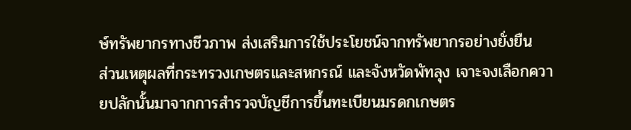ษ์ทรัพยากรทางชีวภาพ ส่งเสริมการใช้ประโยชน์จากทรัพยากรอย่างยั่งยืน
ส่วนเหตุผลที่กระทรวงเกษตรและสหกรณ์ และจังหวัดพัทลุง เจาะจงเลือกควายปลักนั้นมาจากการสำรวจบัญชีการขึ้นทะเบียนมรดกเกษตร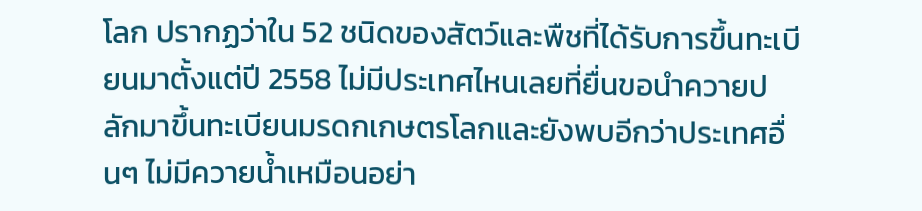โลก ปรากฏว่าใน 52 ชนิดของสัตว์และพืชที่ได้รับการขึ้นทะเบียนมาตั้งแต่ปี 2558 ไม่มีประเทศไหนเลยที่ยื่นขอนำควายปลักมาขึ้นทะเบียนมรดกเกษตรโลกและยังพบอีกว่าประเทศอื่นๆ ไม่มีควายน้ำเหมือนอย่า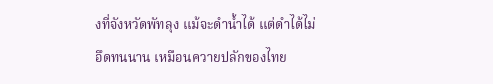งที่จังหวัดพัทลุง แม้จะดำน้ำได้ แต่ดำได้ไม่อึดทนนาน เหมือนควายปลักของไทย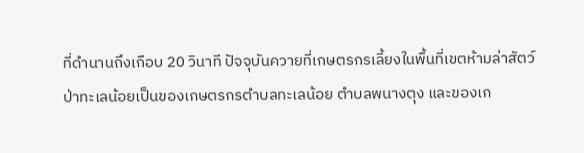ที่ดำนานถึงเกือบ 20 วินาที ปัจจุบันควายที่เกษตรกรเลี้ยงในพื้นที่เขตห้ามล่าสัตว์ป่าทะเลน้อยเป็นของเกษตรกรตำบลทะเลน้อย ตำบลพนางตุง และของเก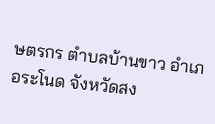ษตรกร ตำบลบ้านขาว อำเภอระโนด จังหวัดสง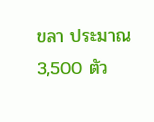ขลา ประมาณ 3,500 ตัว